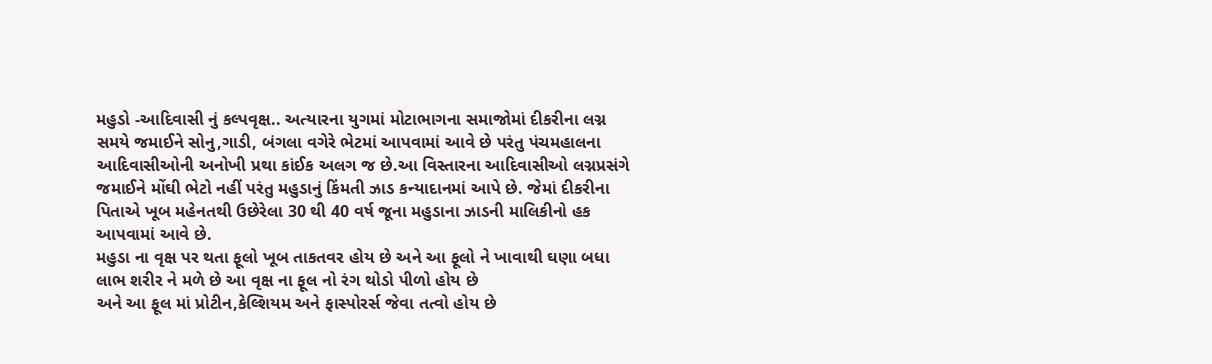મહુડો -આદિવાસી નું કલ્પવૃક્ષ.. અત્યારના યુગમાં મોટાભાગના સમાજોમાં દીકરીના લગ્ન સમયે જમાઈને સોનુ,ગાડી, બંગલા વગેરે ભેટમાં આપવામાં આવે છે પરંતુ પંચમહાલના આદિવાસીઓની અનોખી પ્રથા કાંઈક અલગ જ છે.આ વિસ્તારના આદિવાસીઓ લગ્નપ્રસંગે જમાઈને મોંઘી ભેટો નહીં પરંતુ મહુડાનું કિંમતી ઝાડ કન્યાદાનમાં આપે છે. જેમાં દીકરીના પિતાએ ખૂબ મહેનતથી ઉછેરેલા 30 થી 40 વર્ષ જૂના મહુડાના ઝાડની માલિકીનો હક આપવામાં આવે છે.
મહુડા ના વૃક્ષ પર થતા ફૂલો ખૂબ તાકતવર હોય છે અને આ ફૂલો ને ખાવાથી ઘણા બધા લાભ શરીર ને મળે છે આ વૃક્ષ ના ફૂલ નો રંગ થોડો પીળો હોય છે
અને આ ફૂલ માં પ્રોટીન,કેલ્શિયમ અને ફાસ્પોરર્સ જેવા તત્વો હોય છે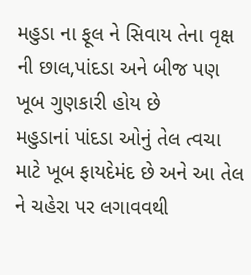મહુડા ના ફૂલ ને સિવાય તેના વૃક્ષ ની છાલ,પાંદડા અને બીજ પણ ખૂબ ગુણકારી હોય છે
મહુડાનાં પાંદડા ઓનું તેલ ત્વચા માટે ખૂબ ફાયદેમંદ છે અને આ તેલ ને ચહેરા પર લગાવવથી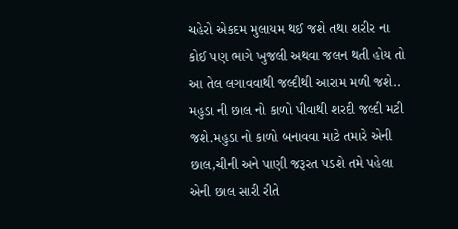ચહેરો એકદમ મુલાયમ થઈ જશે તથા શરીર ના કોઈ પણ ભાગે ખુજલી અથવા જલન થતી હોય તો આ તેલ લગાવવાથી જલ્દીથી આરામ મળી જશે..
મહુડા ની છાલ નો કાળો પીવાથી શરદી જલ્દી મટી જશે.મહુડા નો કાળો બનાવવા માટે તમારે એની છાલ,ચીની અને પાણી જરૂરત પડશે તમે પહેલા એની છાલ સારી રીતે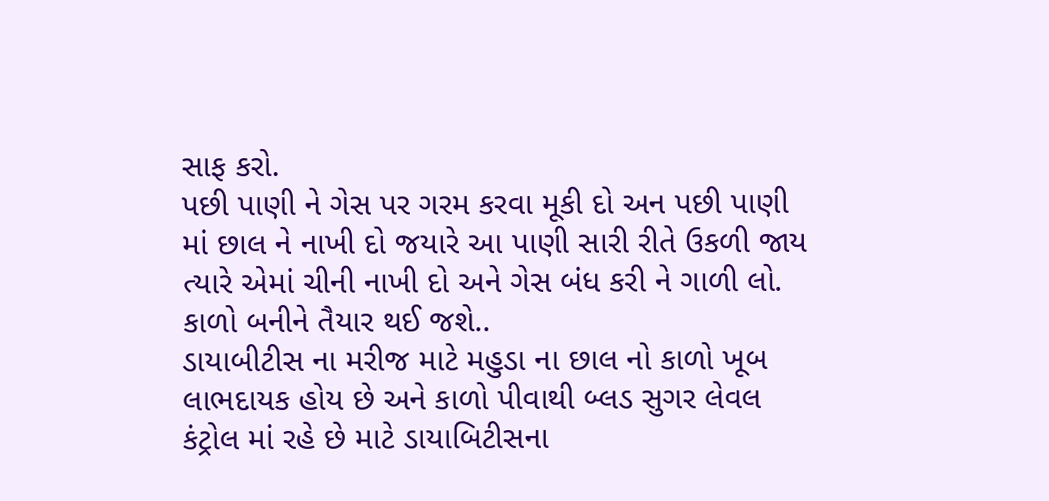સાફ કરો.
પછી પાણી ને ગેસ પર ગરમ કરવા મૂકી દો અન પછી પાણી માં છાલ ને નાખી દો જયારે આ પાણી સારી રીતે ઉકળી જાય ત્યારે એમાં ચીની નાખી દો અને ગેસ બંધ કરી ને ગાળી લો. કાળો બનીને તૈયાર થઈ જશે..
ડાયાબીટીસ ના મરીજ માટે મહુડા ના છાલ નો કાળો ખૂબ લાભદાયક હોય છે અને કાળો પીવાથી બ્લડ સુગર લેવલ કંટ્રોલ માં રહે છે માટે ડાયાબિટીસના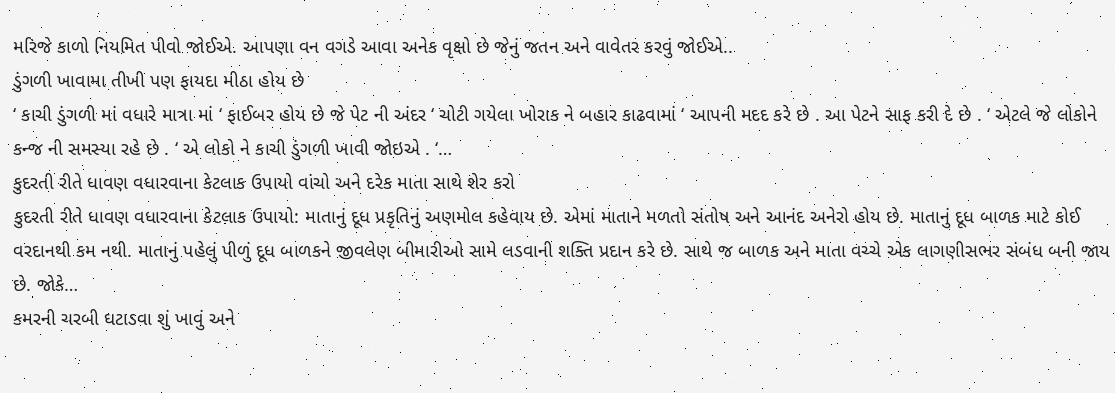મરિજે કાળો નિયમિત પીવો જોઈએ. આપણા વન વગડે આવા અનેક વૃક્ષો છે જેનું જતન અને વાવેતર કરવું જોઈએ..
ડુંગળી ખાવામા તીખી પણ ફાયદા મીઠા હોય છે
‘ કાચી ડુંગળી માં વધારે માત્રા માં ‘ ફાઈબર હોય છે જે પેટ ની અંદર ‘ ચોટી ગયેલા ખોરાક ને બહાર કાઢવામાં ‘ આપની મદદ કરે છે . આ પેટને સાફ કરી દે છે . ‘ એટલે જે લોકોને કન્જ ની સમસ્યા રહે છે . ‘ એ લોકો ને કાચી ડુંગળી ખાવી જોઇએ . ‘…
કુદરતી રીતે ધાવણ વધારવાના કેટલાક ઉપાયો વાંચો અને દરેક માતા સાથે શેર કરો
કુદરતી રીતે ધાવણ વધારવાના કેટલાક ઉપાયો: માતાનું દૂધ પ્રકૃતિનું અણમોલ કહેવાય છે. એમાં માતાને મળતો સંતોષ અને આનંદ અનેરો હોય છે. માતાનું દૂધ બાળક માટે કોઈ વરદાનથી કમ નથી. માતાનું પહેલું પીળું દૂધ બાળકને જીવલેણ બીમારીઓ સામે લડવાની શક્તિ પ્રદાન કરે છે. સાથે જ બાળક અને માતા વચ્ચે એક લાગણીસભર સંબંધ બની જાય છે. જોકે…
કમરની ચરબી ઘટાડવા શું ખાવું અને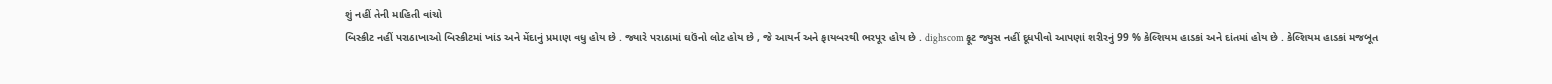શું નહીં તેની માહિતી વાંચો
બિસ્કીટ નહીં પરાઠાખાઓ બિસ્કીટમાં ખાંડ અને મેંદાનું પ્રમાણ વધુ હોય છે . જ્યારે પરાઠામાં ઘઉંનો લોટ હોય છે , જે આયર્ન અને ફાયબરથી ભરપૂર હોય છે . dighscom ફૂટ જ્યુસ નહીં દૂધપીવો આપણાં શરીરનું 99 % કેલ્શિયમ હાડકાં અને દાંતમાં હોય છે . કેલ્શિયમ હાડકાં મજબૂત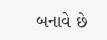બનાવે છે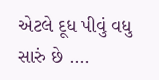એટલે દૂધ પીવું વધુ સારું છે .…